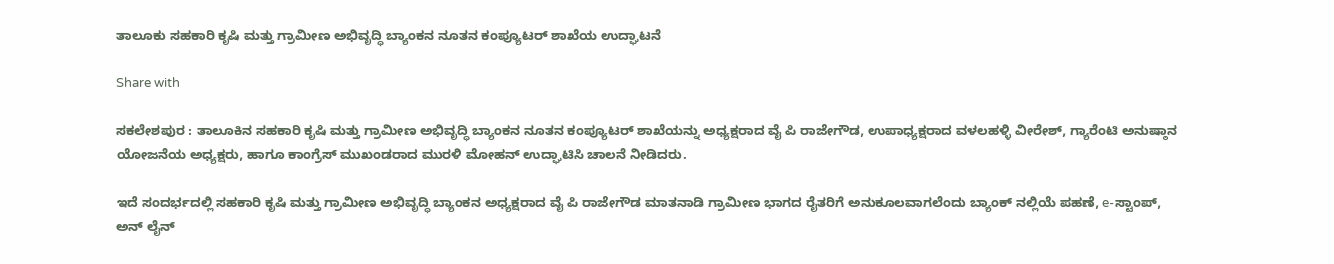ತಾಲೂಕು ಸಹಕಾರಿ ಕೃಷಿ ಮತ್ತು ಗ್ರಾಮೀಣ ಅಭಿವೃದ್ಧಿ ಬ್ಯಾಂಕನ ನೂತನ ಕಂಪ್ಯೂಟರ್ ಶಾಖೆಯ ಉದ್ಘಾಟನೆ

Share with

ಸಕಲೇಶಪುರ : ತಾಲೂಕಿನ ಸಹಕಾರಿ ಕೃಷಿ ಮತ್ತು ಗ್ರಾಮೀಣ ಅಭಿವೃದ್ಧಿ ಬ್ಯಾಂಕನ ನೂತನ ಕಂಪ್ಯೂಟರ್ ಶಾಖೆಯನ್ನು ಅಧ್ಯಕ್ಷರಾದ ವೈ ಪಿ ರಾಜೇಗೌಡ, ಉಪಾಧ್ಯಕ್ಷರಾದ ವಳಲಹಳ್ಳಿ ವೀರೇಶ್, ಗ್ಯಾರೆಂಟಿ ಅನುಷ್ಠಾನ ಯೋಜನೆಯ ಅಧ್ಯಕ್ಷರು, ಹಾಗೂ ಕಾಂಗ್ರೆಸ್ ಮುಖಂಡರಾದ ಮುರಳಿ ಮೋಹನ್ ಉದ್ಘಾಟಿಸಿ ಚಾಲನೆ ನೀಡಿದರು.

ಇದೆ ಸಂದರ್ಭದಲ್ಲಿ ಸಹಕಾರಿ ಕೃಷಿ ಮತ್ತು ಗ್ರಾಮೀಣ ಅಭಿವೃದ್ಧಿ ಬ್ಯಾಂಕನ ಅಧ್ಯಕ್ಷರಾದ ವೈ ಪಿ ರಾಜೇಗೌಡ ಮಾತನಾಡಿ ಗ್ರಾಮೀಣ ಭಾಗದ ರೈತರಿಗೆ ಅನುಕೂಲವಾಗಲೆಂದು ಬ್ಯಾಂಕ್ ನಲ್ಲಿಯೆ ಪಹಣೆ, e-ಸ್ಟಾಂಪ್, ಅನ್ ಲೈನ್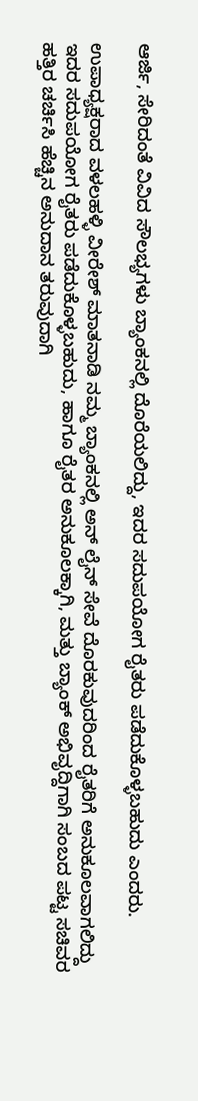ಆರ್ಜಿ, ಸೇರಿದಂತೆ ವಿವಿದ ಸೌಲಭ್ಯಗಳು ಬ್ಯಾಂಕನಲ್ಲಿ ದೊರೆಯಲಿದ್ದು, ಇದರ ಸದುಪಯೋಗ ರೈತರು ಪಡೆದುಕೊಳ್ಳಬಹುದು ಎಂದರು.

ಉಪಾಧ್ಯಕ್ಷರಾದ ವಳಲಹಳ್ಳಿ ವೀರೇಶ್ ಮಾತನಾಡಿ ನಮ್ಮ ಬ್ಯಾಂಕನಲ್ಲಿ ಅನ್ ಲೈನ್ ಸೇವೆ ದೊರಕುವುದರಿಂದ ರೈತರಿಗೆ ಅನುಕೂಲವಾಗಲಿದ್ದು ಇದರ ಸದುಪಯೋಗ ರೈತರು ಪಡೆದುಕೊಳ್ಳಬಹುದು, ಹಾಗೂ ರೈತರ ಅನುಕೂಲಕ್ಕಾಗಿ, ಮತ್ತು ಬ್ಯಾಂಕ್ ಅಭಿವೃದ್ದಿಗಾಗಿ ಸಂಬದ ಪಟ್ಟ ಸಚಿವರ ಹತ್ತಿರ ಚರ್ಚಿಸಿ ಹೆಚ್ಚಿನ ಅನುದಾನ ತರುವುದಾಗಿ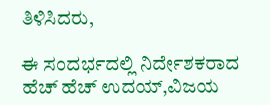ತಿಳಿಸಿದರು,

ಈ ಸಂದರ್ಭದಲ್ಲಿ ನಿರ್ದೇಶಕರಾದ ಹೆಚ್ ಹೆಚ್ ಉದಯ್,ವಿಜಯ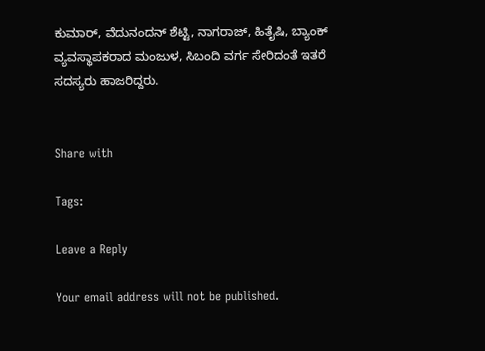ಕುಮಾರ್, ವೆದುನಂದನ್ ಶೆಟ್ಟಿ, ನಾಗರಾಜ್, ಹಿತೈಷಿ, ಬ್ಯಾಂಕ್ ವ್ಯವಸ್ಥಾಪಕರಾದ ಮಂಜುಳ, ಸಿಬಂದಿ ವರ್ಗ ಸೇರಿದಂತೆ ಇತರೆ ಸದಸ್ಯರು ಹಾಜರಿದ್ದರು.


Share with

Tags:

Leave a Reply

Your email address will not be published.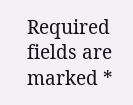Required fields are marked *